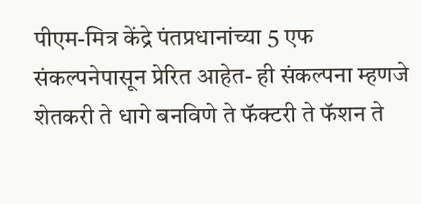पीएम-मित्र केंद्रे पंतप्रधानांच्या 5 एफ संकल्पनेपासून प्रेरित आहेत- ही संकल्पना म्हणजे शेतकरी ते धागे बनविणे ते फॅक्टरी ते फॅशन ते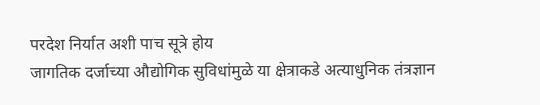परदेश निर्यात अशी पाच सूत्रे होय
जागतिक दर्जाच्या औद्योगिक सुविधांमुळे या क्षेत्राकडे अत्याधुनिक तंत्रज्ञान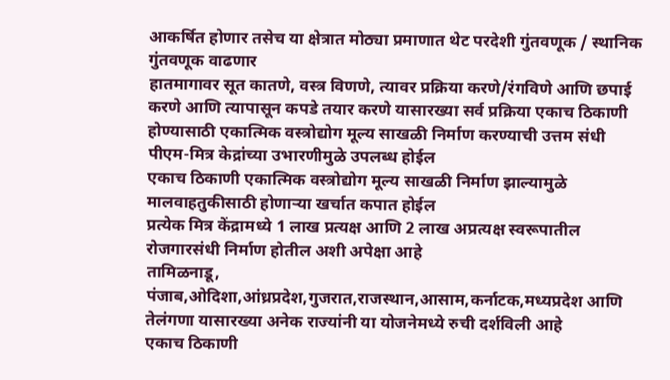आकर्षित होणार तसेच या क्षेत्रात मोठ्या प्रमाणात थेट परदेशी गुंतवणूक / स्थानिक गुंतवणूक वाढणार
हातमागावर सूत कातणे, वस्त्र विणणे, त्यावर प्रक्रिया करणे/रंगविणे आणि छपाई करणे आणि त्यापासून कपडे तयार करणे यासारख्या सर्व प्रक्रिया एकाच ठिकाणी होण्यासाठी एकात्मिक वस्त्रोद्योग मूल्य साखळी निर्माण करण्याची उत्तम संधी पीएम-मित्र केद्रांच्या उभारणीमुळे उपलब्ध होईल
एकाच ठिकाणी एकात्मिक वस्त्रोद्योग मूल्य साखळी निर्माण झाल्यामुळे मालवाहतुकीसाठी होणाऱ्या खर्चात कपात होईल
प्रत्येक मित्र केंद्रामध्ये 1 लाख प्रत्यक्ष आणि 2 लाख अप्रत्यक्ष स्वरूपातील रोजगारसंधी निर्माण होतील अशी अपेक्षा आहे
तामिळनाडू, पंजाब,ओदिशा,आंध्रप्रदेश,गुजरात,राजस्थान,आसाम,कर्नाटक,मध्यप्रदेश आणि तेलंगणा यासारख्या अनेक राज्यांनी या योजनेमध्ये रुची दर्शविली आहे
एकाच ठिकाणी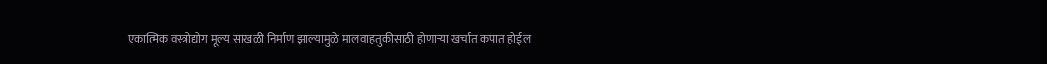एकात्मिक वस्त्रोद्योग मूल्य साखळी निर्माण झाल्यामुळे मालवाहतुकीसाठी होणाऱ्या खर्चात कपात होईल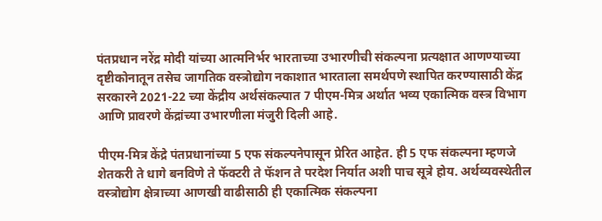पंतप्रधान नरेंद्र मोदी यांच्या आत्मनिर्भर भारताच्या उभारणीची संकल्पना प्रत्यक्षात आणण्याच्या दृष्टीकोनातून तसेच जागतिक वस्त्रोद्योग नकाशात भारताला समर्थपणे स्थापित करण्यासाठी केंद्र सरकारने 2021-22 च्या केंद्रीय अर्थसंकल्पात 7 पीएम-मित्र अर्थात भव्य एकात्मिक वस्त्र विभाग आणि प्रावरणे केंद्रांच्या उभारणीला मंजुरी दिली आहे.

पीएम-मित्र केंद्रे पंतप्रधानांच्या 5 एफ संकल्पनेपासून प्रेरित आहेत. ही 5 एफ संकल्पना म्हणजे शेतकरी ते धागे बनविणे ते फॅक्टरी ते फॅशन ते परदेश निर्यात अशी पाच सूत्रे होय. अर्थव्यवस्थेतील वस्त्रोद्योग क्षेत्राच्या आणखी वाढीसाठी ही एकात्मिक संकल्पना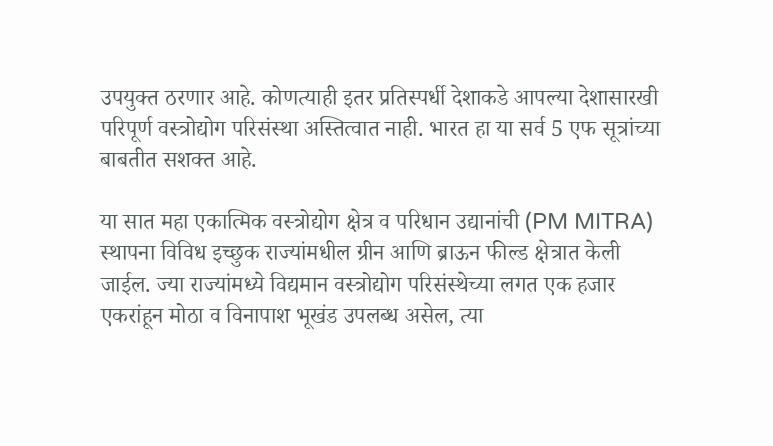उपयुक्त ठरणार आहे. कोणत्याही इतर प्रतिस्पर्धी देशाकडे आपल्या देशासारखी परिपूर्ण वस्त्रोद्योग परिसंस्था अस्तित्वात नाही. भारत हा या सर्व 5 एफ सूत्रांच्या बाबतीत सशक्त आहे.

या सात महा एकात्मिक वस्त्रोद्योग क्षेत्र व परिधान उद्यानांची (PM MITRA) स्थापना विविध इच्छुक राज्यांमधील ग्रीन आणि ब्राऊन फील्ड क्षेत्रात केली जाईल. ज्या राज्यांमध्ये विद्यमान वस्त्रोद्योग परिसंस्थेच्या लगत एक हजार एकरांहून मोठा व विनापाश भूखंड उपलब्ध असेल, त्या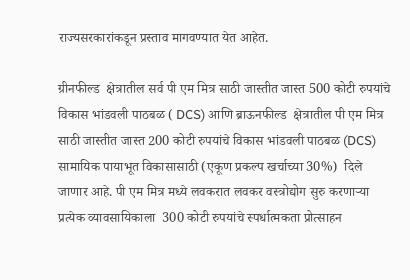राज्यसरकारांकडून प्रस्ताव मागवण्यात येत आहेत.

ग्रीनफील्ड  क्षेत्रातील सर्व पी एम मित्र साठी जास्तीत जास्त 500 कोटी रुपयांचे  विकास भांडवली पाठबळ ( DCS) आणि ब्राऊनफील्ड  क्षेत्रातील पी एम मित्र साठी जास्तीत जास्त 200 कोटी रुपयांचे विकास भांडवली पाठबळ (DCS) सामायिक पायाभूत विकासासाठी (एकूण प्रकल्प खर्चाच्या 30%)  दिले जाणार आहे. पी एम मित्र मध्ये लवकरात लवकर वस्त्रोद्योग सुरु करणाऱ्या प्रत्येक व्यावसायिकाला  300 कोटी रुपयांचे स्पर्धात्मकता प्रोत्साहन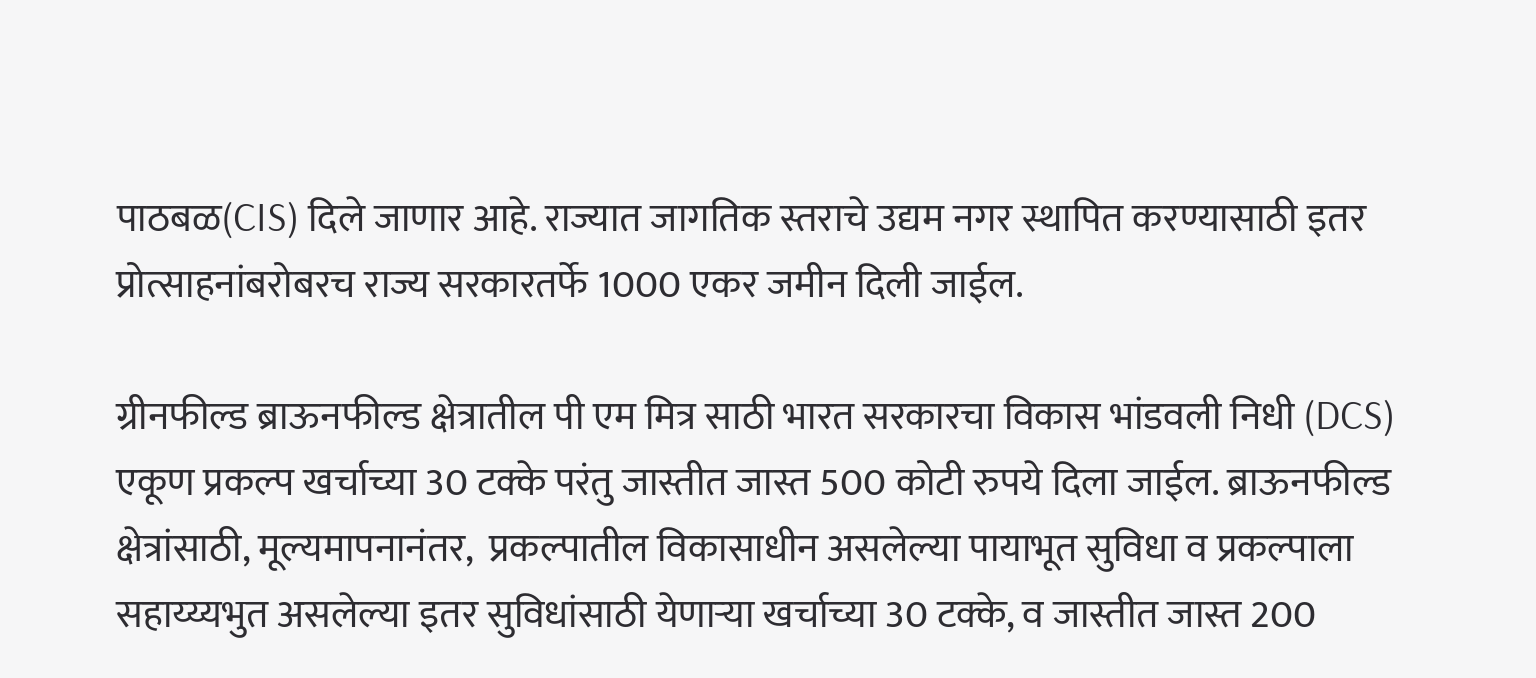पाठबळ(CIS) दिले जाणार आहे. राज्यात जागतिक स्तराचे उद्यम नगर स्थापित करण्यासाठी इतर प्रोत्साहनांबरोबरच राज्य सरकारतर्फे 1000 एकर जमीन दिली जाईल.

ग्रीनफील्ड ब्राऊनफील्ड क्षेत्रातील पी एम मित्र साठी भारत सरकारचा विकास भांडवली निधी (DCS) एकूण प्रकल्प खर्चाच्या 30 टक्के परंतु जास्तीत जास्त 500 कोटी रुपये दिला जाईल. ब्राऊनफील्ड क्षेत्रांसाठी, मूल्यमापनानंतर,  प्रकल्पातील विकासाधीन असलेल्या पायाभूत सुविधा व प्रकल्पाला सहाय्य्यभुत असलेल्या इतर सुविधांसाठी येणाऱ्या खर्चाच्या 30 टक्के, व जास्तीत जास्त 200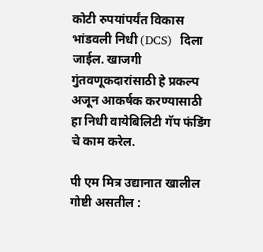कोटी रुपयांपर्यंत विकास भांडवली निधी (DCS)  दिला जाईल. खाजगी गुंतवणूकदारांसाठी हे प्रकल्प अजून आकर्षक करण्यासाठी हा निधी वायेबिलिटी गॅप फंडिंग चे काम करेल.

पी एम मित्र उद्यानात खालील गोष्टी असतील :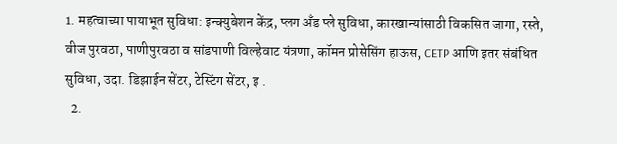1. महत्वाच्या पायाभूत सुविधा: इन्क्युबेशन केंद्र, प्लग अँड प्ले सुविधा, कारखान्यांसाठी विकसित जागा, रस्ते, वीज पुरवठा, पाणीपुरवठा व सांडपाणी विल्हेवाट यंत्रणा, कॉमन प्रोसेसिंग हाऊस, CETP आणि इतर संबंधित सुविधा, उदा. डिझाईन सेंटर, टेस्टिंग सेंटर, इ .
  2.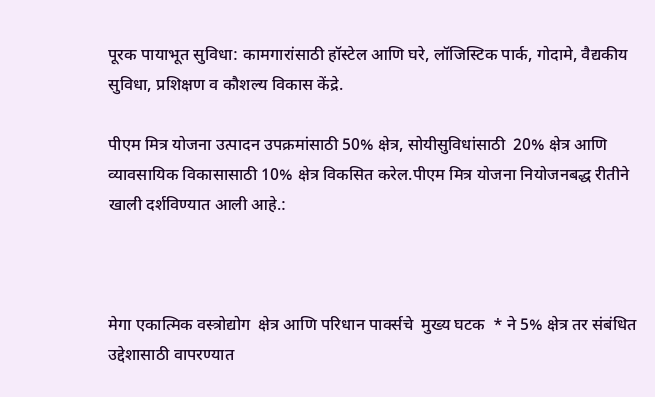पूरक पायाभूत सुविधा: कामगारांसाठी हॉस्टेल आणि घरे, लॉजिस्टिक पार्क, गोदामे, वैद्यकीय सुविधा, प्रशिक्षण व कौशल्य विकास केंद्रे.

पीएम मित्र योजना उत्पादन उपक्रमांसाठी 50% क्षेत्र, सोयीसुविधांसाठी  20% क्षेत्र आणि व्यावसायिक विकासासाठी 10% क्षेत्र विकसित करेल.पीएम मित्र योजना नियोजनबद्ध रीतीने खाली दर्शविण्यात आली आहे.:



मेगा एकात्मिक वस्त्रोद्योग  क्षेत्र आणि परिधान पार्क्सचे  मुख्य घटक  * ने 5% क्षेत्र तर संबंधित  उद्देशासाठी वापरण्यात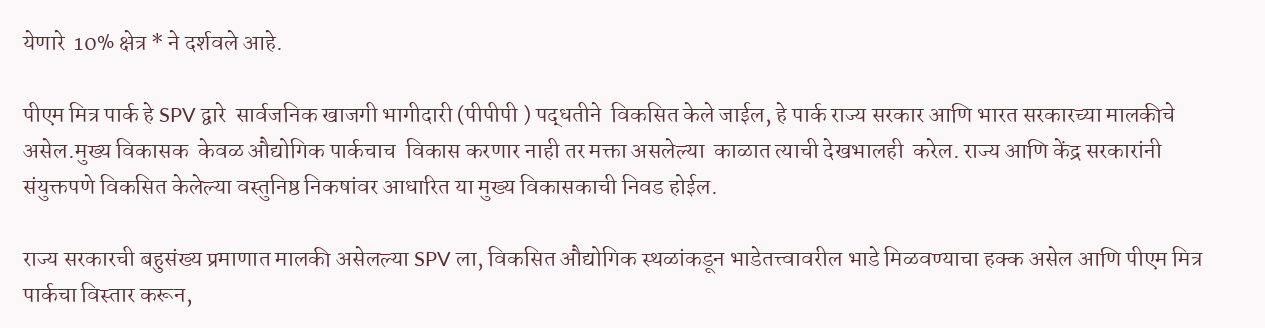येणारे  10% क्षेत्र * ने दर्शवले आहे.

पीएम मित्र पार्क हे SPV द्वारे  सार्वजनिक खाजगी भागीदारी (पीपीपी ) पद्धतीने  विकसित केले जाईल, हे पार्क राज्य सरकार आणि भारत सरकारच्या मालकीचे असेल.मुख्य विकासक  केवळ औद्योगिक पार्कचाच  विकास करणार नाही तर मक्ता असलेल्या  काळात त्याची देखभालही  करेल. राज्य आणि केंद्र सरकारांनी संयुक्तपणे विकसित केलेल्या वस्तुनिष्ठ निकषांवर आधारित या मुख्य विकासकाची निवड होईल.

राज्य सरकारची बहुसंख्य प्रमाणात मालकी असेलल्या SPV ला, विकसित औद्योगिक स्थळांकडून भाडेतत्त्वावरील भाडे मिळवण्याचा हक्क असेल आणि पीएम मित्र पार्कचा विस्तार करून,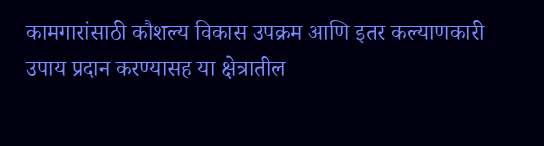कामगारांसाठी कौशल्य विकास उपक्रम आणि इतर कल्याणकारी उपाय प्रदान करण्यासह या क्षेत्रातील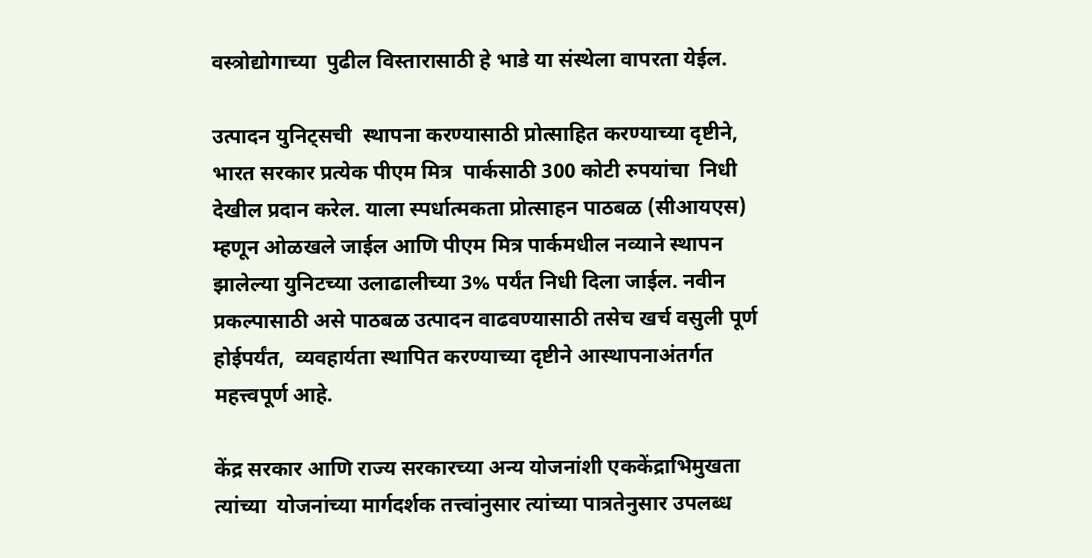वस्त्रोद्योगाच्या  पुढील विस्तारासाठी हे भाडे या संस्थेला वापरता येईल.

उत्पादन युनिट्सची  स्थापना करण्यासाठी प्रोत्साहित करण्याच्या दृष्टीने, भारत सरकार प्रत्येक पीएम मित्र  पार्कसाठी 300 कोटी रुपयांचा  निधी देखील प्रदान करेल. याला स्पर्धात्मकता प्रोत्साहन पाठबळ (सीआयएस) म्हणून ओळखले जाईल आणि पीएम मित्र पार्कमधील नव्याने स्थापन झालेल्या युनिटच्या उलाढालीच्या 3% पर्यंत निधी दिला जाईल. नवीन प्रकल्पासाठी असे पाठबळ उत्पादन वाढवण्यासाठी तसेच खर्च वसुली पूर्ण होईपर्यंत,  व्यवहार्यता स्थापित करण्याच्या दृष्टीने आस्थापनाअंतर्गत महत्त्वपूर्ण आहे.

केंद्र सरकार आणि राज्य सरकारच्या अन्य योजनांशी एककेंद्राभिमुखता त्यांच्या  योजनांच्या मार्गदर्शक तत्त्वांनुसार त्यांच्या पात्रतेनुसार उपलब्ध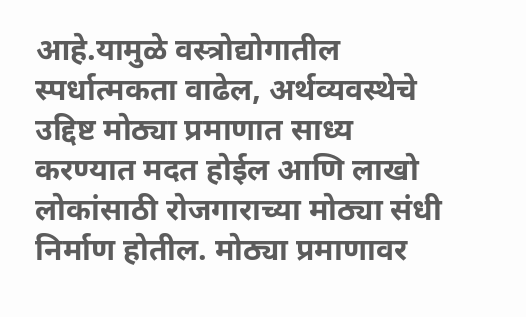आहे.यामुळे वस्त्रोद्योगातील  स्पर्धात्मकता वाढेल, अर्थव्यवस्थेचे उद्दिष्ट मोठ्या प्रमाणात साध्य करण्यात मदत होईल आणि लाखो लोकांसाठी रोजगाराच्या मोठ्या संधी निर्माण होतील. मोठ्या प्रमाणावर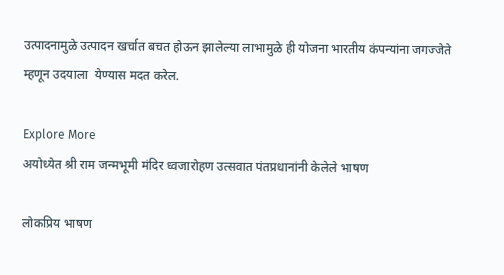उत्पादनामुळे उत्पादन खर्चात बचत होऊन झालेल्या लाभामुळे ही योजना भारतीय कंपन्यांना जगज्जेते म्हणून उदयाला  येण्यास मदत करेल.

Explore More
अयोध्येत श्री राम जन्मभूमी मंदिर ध्वजारोहण उत्सवात पंतप्रधानांनी केलेले भाषण

लोकप्रिय भाषण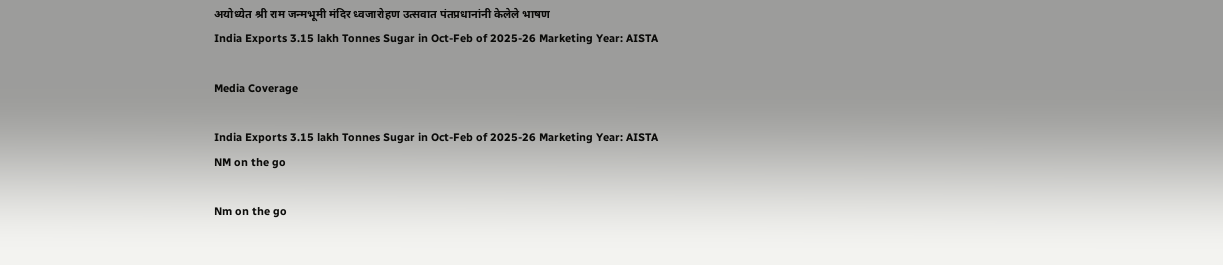अयोध्येत श्री राम जन्मभूमी मंदिर ध्वजारोहण उत्सवात पंतप्रधानांनी केलेले भाषण
India Exports 3.15 lakh Tonnes Sugar in Oct-Feb of 2025-26 Marketing Year: AISTA

Media Coverage

India Exports 3.15 lakh Tonnes Sugar in Oct-Feb of 2025-26 Marketing Year: AISTA
NM on the go

Nm on the go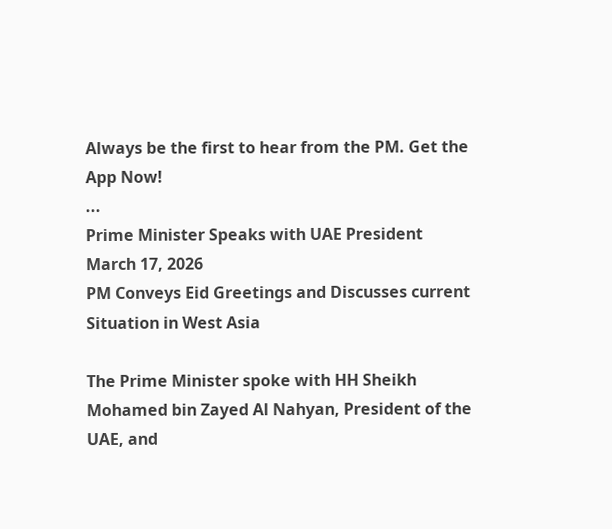Always be the first to hear from the PM. Get the App Now!
...
Prime Minister Speaks with UAE President
March 17, 2026
PM Conveys Eid Greetings and Discusses current Situation in West Asia

The Prime Minister spoke with HH Sheikh Mohamed bin Zayed Al Nahyan, President of the UAE, and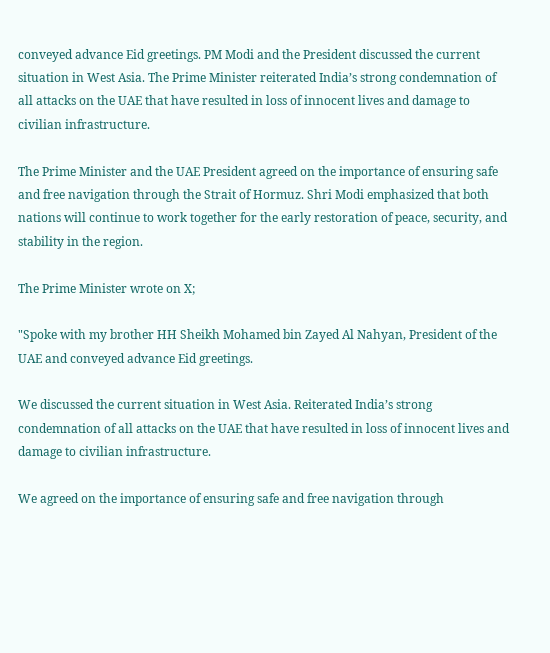conveyed advance Eid greetings. PM Modi and the President discussed the current situation in West Asia. The Prime Minister reiterated India’s strong condemnation of all attacks on the UAE that have resulted in loss of innocent lives and damage to civilian infrastructure.

The Prime Minister and the UAE President agreed on the importance of ensuring safe and free navigation through the Strait of Hormuz. Shri Modi emphasized that both nations will continue to work together for the early restoration of peace, security, and stability in the region.

The Prime Minister wrote on X;

"Spoke with my brother HH Sheikh Mohamed bin Zayed Al Nahyan, President of the UAE and conveyed advance Eid greetings.

We discussed the current situation in West Asia. Reiterated India’s strong condemnation of all attacks on the UAE that have resulted in loss of innocent lives and damage to civilian infrastructure.

We agreed on the importance of ensuring safe and free navigation through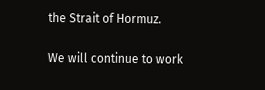the Strait of Hormuz.

We will continue to work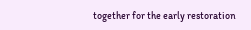together for the early restoration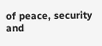of peace, security and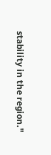stability in the region."